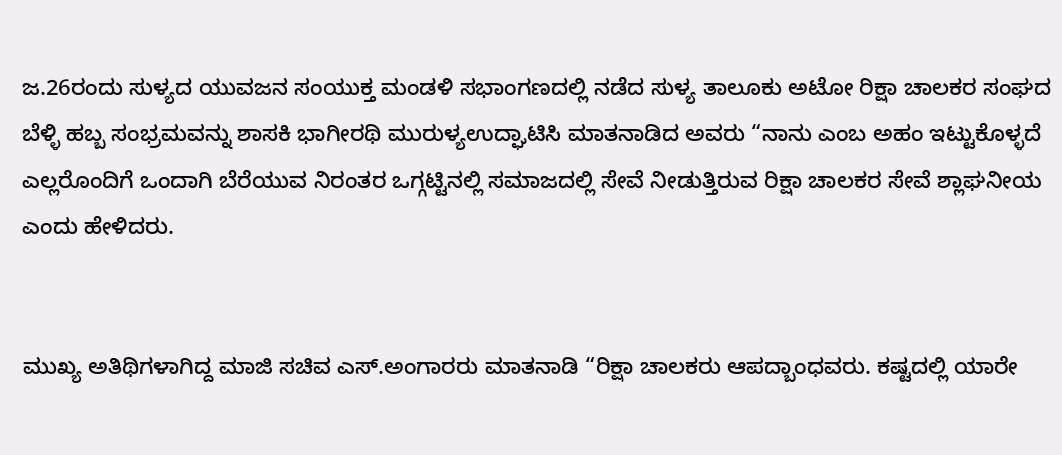ಜ.26ರಂದು ಸುಳ್ಯದ ಯುವಜನ ಸಂಯುಕ್ತ ಮಂಡಳಿ ಸಭಾಂಗಣದಲ್ಲಿ ನಡೆದ ಸುಳ್ಯ ತಾಲೂಕು ಅಟೋ ರಿಕ್ಷಾ ಚಾಲಕರ ಸಂಘದ ಬೆಳ್ಳಿ ಹಬ್ಬ ಸಂಭ್ರಮವನ್ನು ಶಾಸಕಿ ಭಾಗೀರಥಿ ಮುರುಳ್ಯಉದ್ಘಾಟಿಸಿ ಮಾತನಾಡಿದ ಅವರು “ನಾನು ಎಂಬ ಅಹಂ ಇಟ್ಟುಕೊಳ್ಳದೆ ಎಲ್ಲರೊಂದಿಗೆ ಒಂದಾಗಿ ಬೆರೆಯುವ ನಿರಂತರ ಒಗ್ಗಟ್ಟಿನಲ್ಲಿ ಸಮಾಜದಲ್ಲಿ ಸೇವೆ ನೀಡುತ್ತಿರುವ ರಿಕ್ಷಾ ಚಾಲಕರ ಸೇವೆ ಶ್ಲಾಘನೀಯ ಎಂದು ಹೇಳಿದರು.


ಮುಖ್ಯ ಅತಿಥಿಗಳಾಗಿದ್ದ ಮಾಜಿ ಸಚಿವ ಎಸ್.ಅಂಗಾರರು ಮಾತನಾಡಿ “ರಿಕ್ಷಾ ಚಾಲಕರು ಆಪದ್ಬಾಂಧವರು. ಕಷ್ಟದಲ್ಲಿ ಯಾರೇ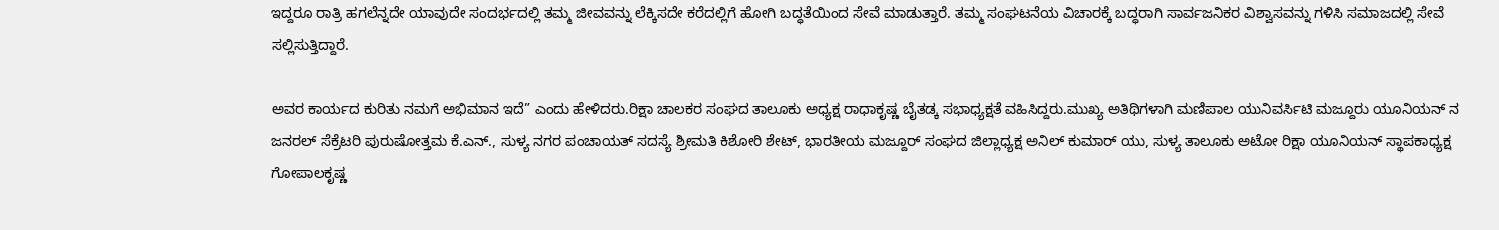ಇದ್ದರೂ ರಾತ್ರಿ ಹಗಲೆನ್ನದೇ ಯಾವುದೇ ಸಂದರ್ಭದಲ್ಲಿ ತಮ್ಮ ಜೀವವನ್ನು ಲೆಕ್ಕಿಸದೇ ಕರೆದಲ್ಲಿಗೆ ಹೋಗಿ ಬದ್ಧತೆಯಿಂದ ಸೇವೆ ಮಾಡುತ್ತಾರೆ. ತಮ್ಮ ಸಂಘಟನೆಯ ವಿಚಾರಕ್ಕೆ ಬದ್ಧರಾಗಿ ಸಾರ್ವಜನಿಕರ ವಿಶ್ವಾಸವನ್ನು ಗಳಿಸಿ ಸಮಾಜದಲ್ಲಿ ಸೇವೆ ಸಲ್ಲಿಸುತ್ತಿದ್ದಾರೆ.

ಅವರ ಕಾರ್ಯದ ಕುರಿತು ನಮಗೆ ಅಭಿಮಾನ ಇದೆ” ಎಂದು ಹೇಳಿದರು.ರಿಕ್ಷಾ ಚಾಲಕರ ಸಂಘದ ತಾಲೂಕು ಅಧ್ಯಕ್ಷ ರಾಧಾಕೃಷ್ಣ ಬೈತಡ್ಕ ಸಭಾಧ್ಯಕ್ಷತೆ ವಹಿಸಿದ್ದರು.ಮುಖ್ಯ ಅತಿಥಿಗಳಾಗಿ ಮಣಿಪಾಲ ಯುನಿವರ್ಸಿಟಿ ಮಜ್ದೂರು ಯೂನಿಯನ್ ನ ಜನರಲ್ ಸೆಕ್ರೆಟರಿ ಪುರುಷೋತ್ತಮ ಕೆ.ಎನ್., ಸುಳ್ಯ ನಗರ ಪಂಚಾಯತ್ ಸದಸ್ಯೆ ಶ್ರೀಮತಿ ಕಿಶೋರಿ ಶೇಟ್, ಭಾರತೀಯ ಮಜ್ದೂರ್ ಸಂಘದ ಜಿಲ್ಲಾಧ್ಯಕ್ಷ ಅನಿಲ್ ಕುಮಾರ್ ಯು, ಸುಳ್ಯ ತಾಲೂಕು ಅಟೋ ರಿಕ್ಷಾ ಯೂನಿಯನ್ ಸ್ಥಾಪಕಾಧ್ಯಕ್ಷ ಗೋಪಾಲಕೃಷ್ಣ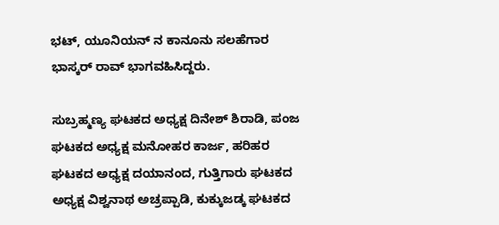ಭಟ್, ಯೂನಿಯನ್ ನ ಕಾನೂನು ಸಲಹೆಗಾರ ಭಾಸ್ಕರ್ ರಾವ್ ಭಾಗವಹಿಸಿದ್ದರು.

ಸುಬ್ರಹ್ಮಣ್ಯ ಘಟಕದ ಅಧ್ಯಕ್ಷ ದಿನೇಶ್ ಶಿರಾಡಿ, ಪಂಜ ಘಟಕದ ಅಧ್ಯಕ್ಷ ಮನೋಹರ ಕಾರ್ಜ, ಹರಿಹರ ಘಟಕದ ಅಧ್ಯಕ್ಷ ದಯಾನಂದ, ಗುತ್ತಿಗಾರು ಘಟಕದ ಅಧ್ಯಕ್ಷ ವಿಶ್ವನಾಥ ಅಚ್ರಪ್ಪಾಡಿ, ಕುಕ್ಕುಜಡ್ಕ ಘಟಕದ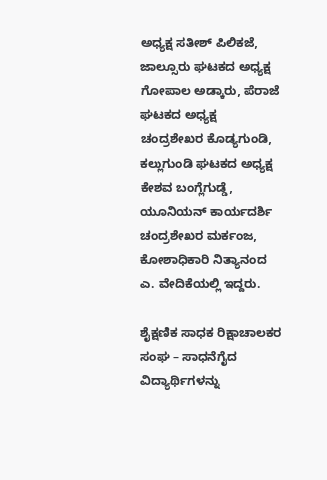ಅಧ್ಯಕ್ಷ ಸತೀಶ್ ಪಿಲಿಕಜೆ, ಜಾಲ್ಸೂರು ಘಟಕದ ಅಧ್ಯಕ್ಷ ಗೋಪಾಲ ಅಡ್ಕಾರು, ಪೆರಾಜೆ ಘಟಕದ ಅಧ್ಯಕ್ಷ ಚಂದ್ರಶೇಖರ ಕೊಡ್ಯಗುಂಡಿ, ಕಲ್ಲುಗುಂಡಿ ಘಟಕದ ಅಧ್ಯಕ್ಷ ಕೇಶವ ಬಂಗ್ಲೆಗುಡ್ಡೆ, ಯೂನಿಯನ್ ಕಾರ್ಯದರ್ಶಿ ಚಂದ್ರಶೇಖರ ಮರ್ಕಂಜ, ಕೋಶಾಧಿಕಾರಿ ನಿತ್ಯಾನಂದ ಎ. ವೇದಿಕೆಯಲ್ಲಿ ಇದ್ದರು.

ಶೈಕ್ಷಣಿಕ ಸಾಧಕ ರಿಕ್ಷಾಚಾಲಕರ ಸಂಘ – ಸಾಧನೆಗೈದ ವಿದ್ಯಾರ್ಥಿಗಳನ್ನು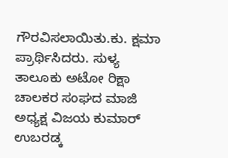ಗೌರವಿಸಲಾಯಿತು.ಕು. ಕ್ಷಮಾ ಪ್ರಾರ್ಥಿಸಿದರು. ಸುಳ್ಯ ತಾಲೂಕು ಅಟೋ ರಿಕ್ಷಾ ಚಾಲಕರ ಸಂಘದ ಮಾಜಿ ಅಧ್ಯಕ್ಷ ವಿಜಯ ಕುಮಾರ್ ಉಬರಡ್ಕ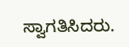ಸ್ವಾಗತಿಸಿದರು.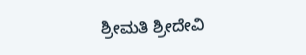ಶ್ರೀಮತಿ ಶ್ರೀದೇವಿ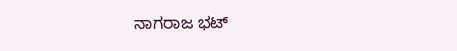ನಾಗರಾಜ ಭಟ್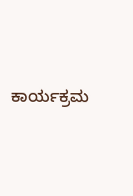ಕಾರ್ಯಕ್ರಮ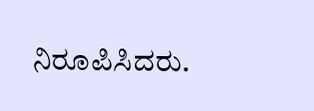ನಿರೂಪಿಸಿದರು.